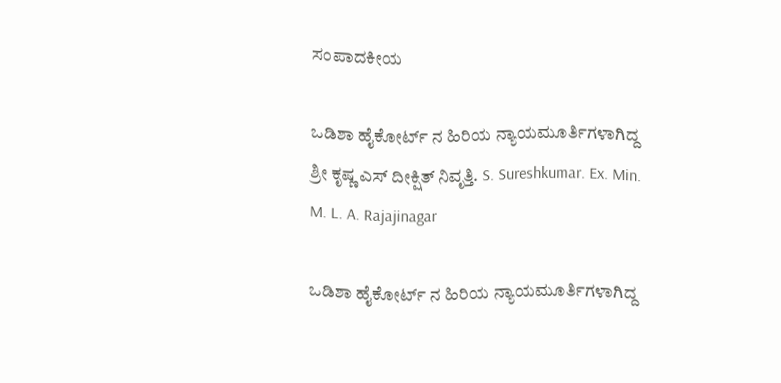ಸಂಪಾದಕೀಯ

ಒಡಿಶಾ ಹೈಕೋರ್ಟ್ ನ ಹಿರಿಯ ನ್ಯಾಯಮೂರ್ತಿಗಳಾಗಿದ್ದ ಶ್ರೀ ಕೃಷ್ಣ ಎಸ್ ದೀಕ್ಷಿತ್ ನಿವೃತ್ತಿ. S. Sureshkumar. Ex. Min. M. L. A. Rajajinagar

ಒಡಿಶಾ ಹೈಕೋರ್ಟ್ ನ ಹಿರಿಯ ನ್ಯಾಯಮೂರ್ತಿಗಳಾಗಿದ್ದ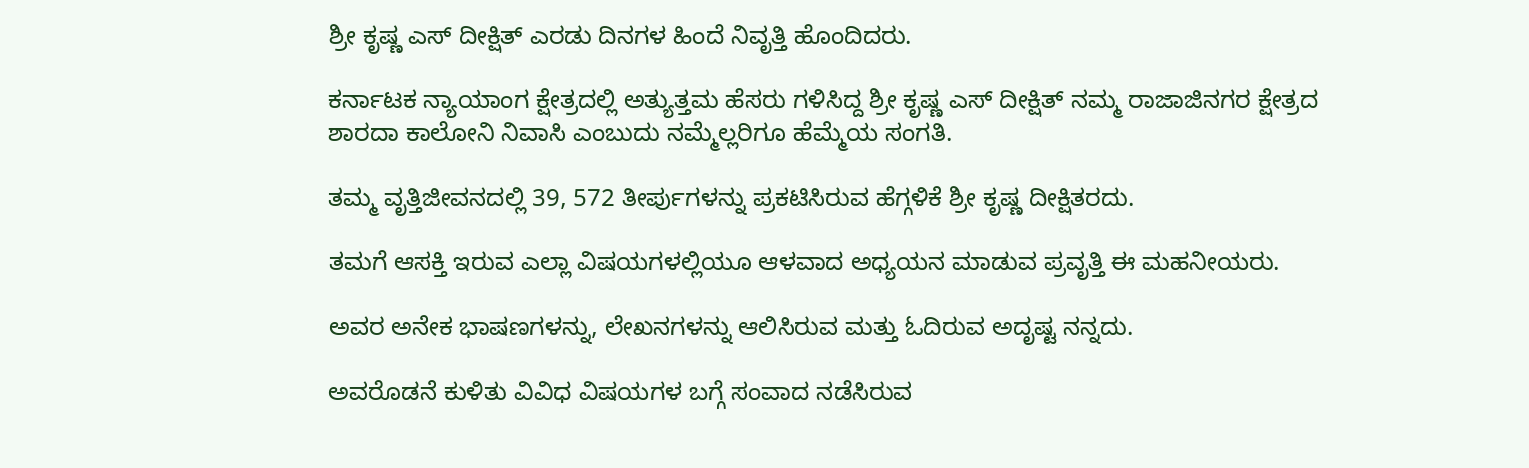ಶ್ರೀ ಕೃಷ್ಣ ಎಸ್ ದೀಕ್ಷಿತ್ ಎರಡು ದಿನಗಳ ಹಿಂದೆ ನಿವೃತ್ತಿ ಹೊಂದಿದರು.

ಕರ್ನಾಟಕ ನ್ಯಾಯಾಂಗ ಕ್ಷೇತ್ರದಲ್ಲಿ ಅತ್ಯುತ್ತಮ ಹೆಸರು ಗಳಿಸಿದ್ದ ಶ್ರೀ ಕೃಷ್ಣ ಎಸ್ ದೀಕ್ಷಿತ್ ನಮ್ಮ ರಾಜಾಜಿನಗರ ಕ್ಷೇತ್ರದ ಶಾರದಾ ಕಾಲೋನಿ ನಿವಾಸಿ ಎಂಬುದು ನಮ್ಮೆಲ್ಲರಿಗೂ ಹೆಮ್ಮೆಯ ಸಂಗತಿ.

ತಮ್ಮ ವೃತ್ತಿಜೀವನದಲ್ಲಿ 39, 572 ತೀರ್ಪುಗಳನ್ನು ಪ್ರಕಟಿಸಿರುವ ಹೆಗ್ಗಳಿಕೆ ಶ್ರೀ ಕೃಷ್ಣ ದೀಕ್ಷಿತರದು.

ತಮಗೆ ಆಸಕ್ತಿ ಇರುವ ಎಲ್ಲಾ ವಿಷಯಗಳಲ್ಲಿಯೂ ಆಳವಾದ ಅಧ್ಯಯನ ಮಾಡುವ ಪ್ರವೃತ್ತಿ ಈ ಮಹನೀಯರು.

ಅವರ ಅನೇಕ ಭಾಷಣಗಳನ್ನು, ಲೇಖನಗಳನ್ನು ಆಲಿಸಿರುವ ಮತ್ತು ಓದಿರುವ ಅದೃಷ್ಟ ನನ್ನದು.

ಅವರೊಡನೆ ಕುಳಿತು ವಿವಿಧ ವಿಷಯಗಳ ಬಗ್ಗೆ ಸಂವಾದ ನಡೆಸಿರುವ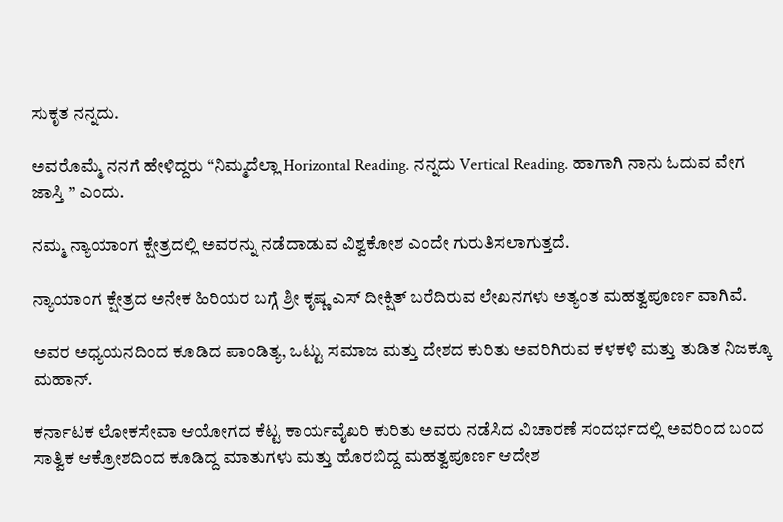ಸುಕೃತ ನನ್ನದು.

ಅವರೊಮ್ಮೆ ನನಗೆ ಹೇಳಿದ್ದರು “ನಿಮ್ಮದೆಲ್ಲಾ Horizontal Reading. ನನ್ನದು Vertical Reading. ಹಾಗಾಗಿ ನಾನು ಓದುವ ವೇಗ ಜಾಸ್ತಿ ” ಎಂದು.

ನಮ್ಮ ನ್ಯಾಯಾಂಗ ಕ್ಷೇತ್ರದಲ್ಲಿ ಅವರನ್ನು ನಡೆದಾಡುವ ವಿಶ್ವಕೋಶ ಎಂದೇ ಗುರುತಿಸಲಾಗುತ್ತದೆ.

ನ್ಯಾಯಾಂಗ ಕ್ಷೇತ್ರದ ಅನೇಕ ಹಿರಿಯರ ಬಗ್ಗೆ ಶ್ರೀ ಕೃಷ್ಣ ಎಸ್ ದೀಕ್ಷಿತ್ ಬರೆದಿರುವ ಲೇಖನಗಳು ಅತ್ಯಂತ ಮಹತ್ವಪೂರ್ಣ ವಾಗಿವೆ.

ಅವರ ಅಧ್ಯಯನದಿಂದ ಕೂಡಿದ ಪಾಂಡಿತ್ಯ, ಒಟ್ಟು ಸಮಾಜ ಮತ್ತು ದೇಶದ ಕುರಿತು ಅವರಿಗಿರುವ ಕಳಕಳಿ ಮತ್ತು ತುಡಿತ ನಿಜಕ್ಕೂ ಮಹಾನ್.

ಕರ್ನಾಟಕ ಲೋಕಸೇವಾ ಆಯೋಗದ ಕೆಟ್ಟ ಕಾರ್ಯವೈಖರಿ ಕುರಿತು ಅವರು ನಡೆಸಿದ ವಿಚಾರಣೆ ಸಂದರ್ಭದಲ್ಲಿ ಅವರಿಂದ ಬಂದ ಸಾತ್ವಿಕ ಆಕ್ರೋಶದಿಂದ ಕೂಡಿದ್ದ ಮಾತುಗಳು ಮತ್ತು ಹೊರಬಿದ್ದ ಮಹತ್ವಪೂರ್ಣ ಆದೇಶ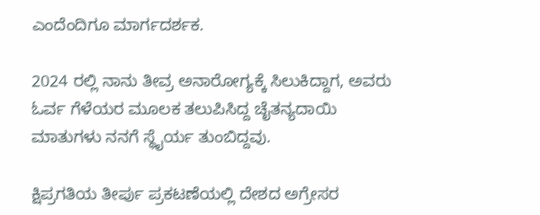ಎಂದೆಂದಿಗೂ ಮಾರ್ಗದರ್ಶಕ.

2024 ರಲ್ಲಿ ನಾನು ತೀವ್ರ ಅನಾರೋಗ್ಯಕ್ಕೆ ಸಿಲುಕಿದ್ದಾಗ, ಅವರು ಓರ್ವ ಗೆಳೆಯರ ಮೂಲಕ ತಲುಪಿಸಿದ್ದ ಚೈತನ್ಯದಾಯಿ ಮಾತುಗಳು ನನಗೆ ಸ್ಥೈರ್ಯ ತುಂಬಿದ್ದವು.

ಕ್ಷಿಪ್ರಗತಿಯ ತೀರ್ಪು ಪ್ರಕಟಣೆಯಲ್ಲಿ ದೇಶದ ಅಗ್ರೇಸರ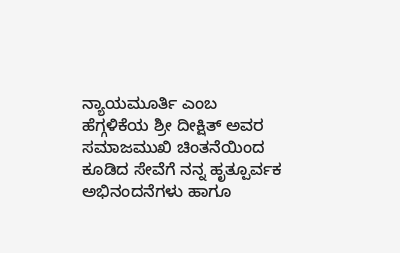ನ್ಯಾಯಮೂರ್ತಿ ಎಂಬ ಹೆಗ್ಗಳಿಕೆಯ ಶ್ರೀ ದೀಕ್ಷಿತ್ ಅವರ ಸಮಾಜಮುಖಿ ಚಿಂತನೆಯಿಂದ ಕೂಡಿದ ಸೇವೆಗೆ ನನ್ನ ಹೃತ್ಪೂರ್ವಕ ಅಭಿನಂದನೆಗಳು ಹಾಗೂ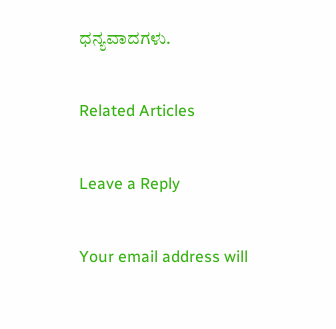ಧನ್ಯವಾದಗಳು.

Related Articles

Leave a Reply

Your email address will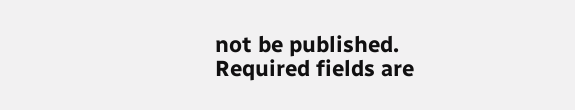not be published. Required fields are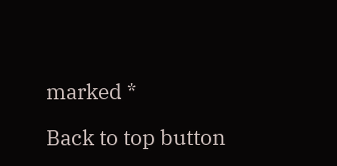marked *

Back to top button